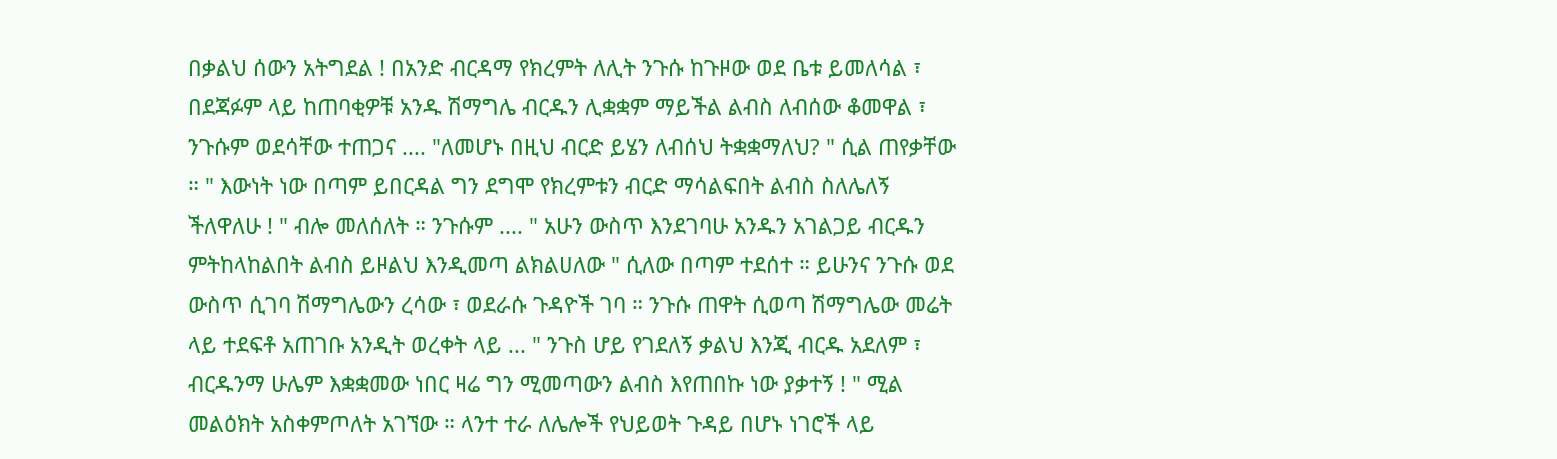በቃልህ ሰውን አትግደል ! በአንድ ብርዳማ የክረምት ለሊት ንጉሱ ከጉዞው ወደ ቤቱ ይመለሳል ፣ በደጃፉም ላይ ከጠባቂዎቹ አንዱ ሽማግሌ ብርዱን ሊቋቋም ማይችል ልብስ ለብሰው ቆመዋል ፣ ንጉሱም ወደሳቸው ተጠጋና .... "ለመሆኑ በዚህ ብርድ ይሄን ለብሰህ ትቋቋማለህ? " ሲል ጠየቃቸው ። " እውነት ነው በጣም ይበርዳል ግን ደግሞ የክረምቱን ብርድ ማሳልፍበት ልብስ ስለሌለኝ ችለዋለሁ ! " ብሎ መለሰለት ። ንጉሱም .... " አሁን ውስጥ እንደገባሁ አንዱን አገልጋይ ብርዱን ምትከላከልበት ልብስ ይዞልህ እንዲመጣ ልክልሀለው " ሲለው በጣም ተደሰተ ። ይሁንና ንጉሱ ወደ ውስጥ ሲገባ ሽማግሌውን ረሳው ፣ ወደራሱ ጉዳዮች ገባ ። ንጉሱ ጠዋት ሲወጣ ሽማግሌው መሬት ላይ ተደፍቶ አጠገቡ አንዲት ወረቀት ላይ ... " ንጉስ ሆይ የገደለኝ ቃልህ እንጂ ብርዱ አደለም ፣ ብርዱንማ ሁሌም እቋቋመው ነበር ዛሬ ግን ሚመጣውን ልብስ እየጠበኩ ነው ያቃተኝ ! " ሚል መልዕክት አስቀምጦለት አገኘው ። ላንተ ተራ ለሌሎች የህይወት ጉዳይ በሆኑ ነገሮች ላይ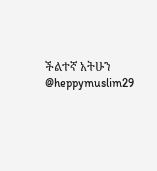ችልተኛ አትሁን @heppymuslim29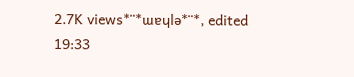2.7K views*¨*ɯɐɥlǝ*¨*, edited 19:33